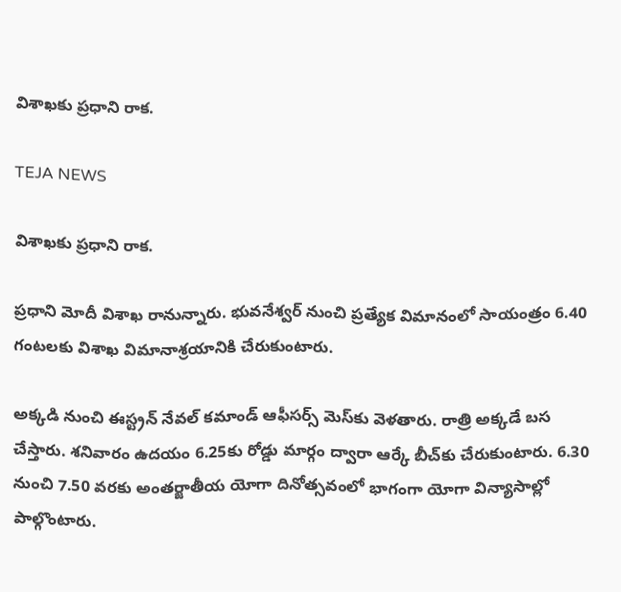విశాఖకు ప్రధాని రాక.

TEJA NEWS

విశాఖకు ప్రధాని రాక.

ప్రధాని మోదీ విశాఖ రానున్నారు. భువనేశ్వర్‌ నుంచి ప్రత్యేక విమానంలో సాయంత్రం 6.40 గంటలకు విశాఖ విమానాశ్రయానికి చేరుకుంటారు.

అక్కడి నుంచి ఈస్ట్రన్‌ నేవల్‌ కమాండ్‌ ఆఫీసర్స్‌ మెస్‌కు వెళతారు. రాత్రి అక్కడే బస చేస్తారు. శనివారం ఉదయం 6.25కు రోడ్డు మార్గం ద్వారా ఆర్కే బీచ్‌కు చేరుకుంటారు. 6.30 నుంచి 7.50 వరకు అంతర్జాతీయ యోగా దినోత్సవంలో భాగంగా యోగా విన్యాసాల్లో పాల్గొంటారు.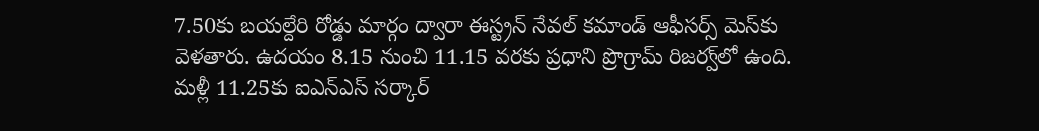7.50కు బయల్దేరి రోడ్డు మార్గం ద్వారా ఈస్ట్రన్‌ నేవల్‌ కమాండ్‌ ఆఫీసర్స్‌ మెస్‌కు వెళతారు. ఉదయం 8.15 నుంచి 11.15 వరకు ప్రధాని ప్రొగ్రామ్‌ రిజర్వ్‌లో ఉంది. మళ్లీ 11.25కు ఐఎన్‌ఎస్‌ సర్కార్‌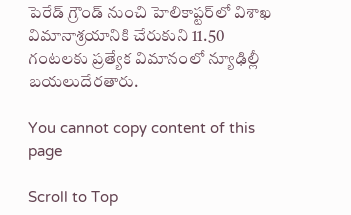పెరేడ్‌ గ్రౌండ్‌ నుంచి హెలికాప్టర్‌లో విశాఖ విమానాశ్రయానికి చేరుకుని 11.50 గంటలకు ప్రత్యేక విమానంలో న్యూఢిల్లీ
బయలుదేరతారు.

You cannot copy content of this page

Scroll to Top